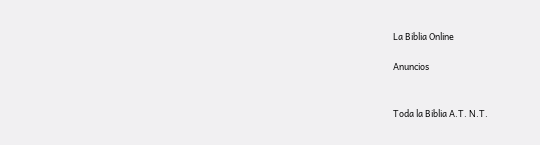La Biblia Online

Anuncios


Toda la Biblia A.T. N.T.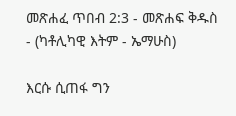መጽሐፈ ጥበብ 2:3 - መጽሐፍ ቅዱስ - (ካቶሊካዊ እትም - ኤማሁስ)

እርሱ ሲጠፋ ግን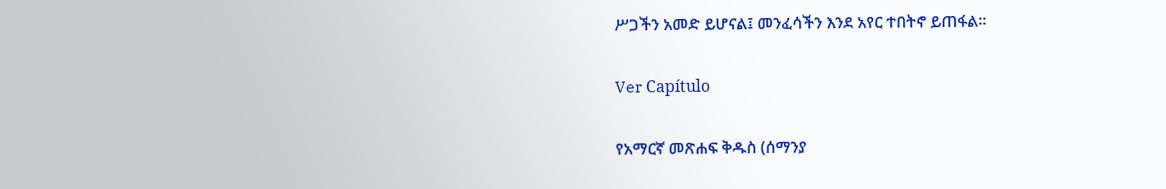ሥጋችን አመድ ይሆናል፤ መንፈሳችን እንደ አየር ተበትኖ ይጠፋል።

Ver Capítulo

የአማርኛ መጽሐፍ ቅዱስ (ሰማንያ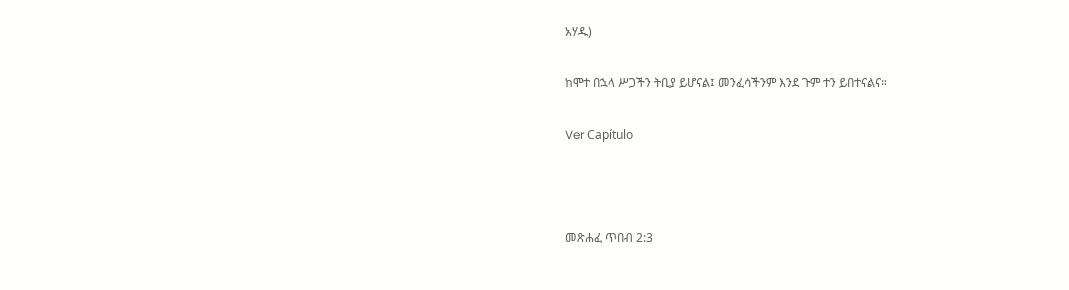አሃዱ)

ከሞተ በኋላ ሥጋችን ትቢያ ይሆናል፤ መንፈሳችንም እንደ ጉም ተን ይበተናልና።

Ver Capítulo



መጽሐፈ ጥበብ 2:3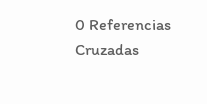0 Referencias Cruzadas